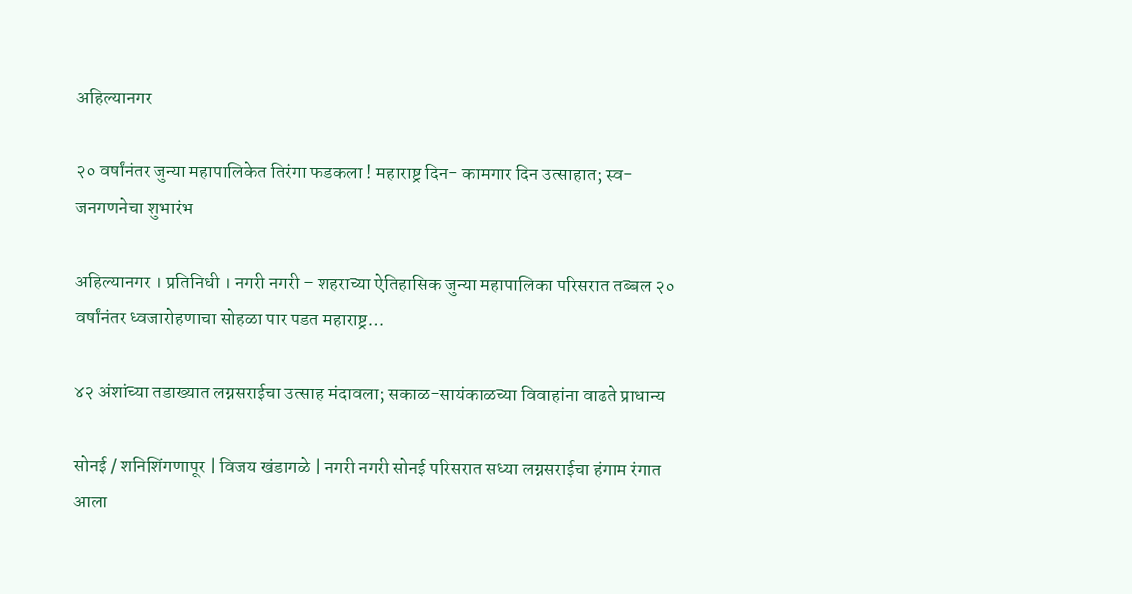अहिल्यानगर

२० वर्षांनंतर जुन्या महापालिकेत तिरंगा फडकला ! महाराष्ट्र दिन- कामगार दिन उत्साहात; स्व-जनगणनेचा शुभारंभ

अहिल्यानगर । प्रतिनिधी । नगरी नगरी – शहराच्या ऐतिहासिक जुन्या महापालिका परिसरात तब्बल २० वर्षांनंतर ध्वजारोहणाचा सोहळा पार पडत महाराष्ट्र…

४२ अंशांच्या तडाख्यात लग्नसराईचा उत्साह मंदावला; सकाळ-सायंकाळच्या विवाहांना वाढते प्राधान्य

सोनई / शनिशिंगणापूर | विजय खंडागळे | नगरी नगरी सोनई परिसरात सध्या लग्नसराईचा हंगाम रंगात आला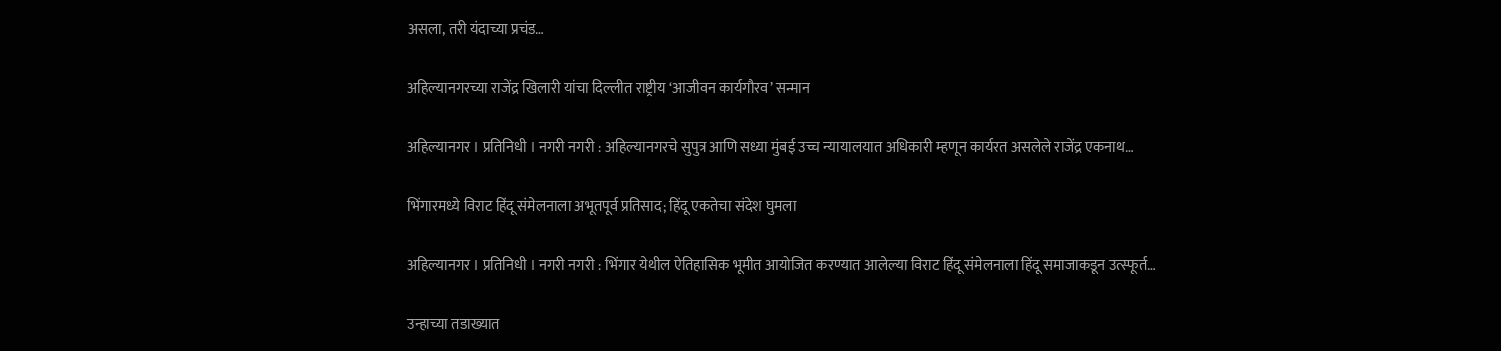असला, तरी यंदाच्या प्रचंड…

अहिल्यानगरच्या राजेंद्र खिलारी यांचा दिल्लीत राष्ट्रीय ‘आजीवन कार्यगौरव’ सन्मान

अहिल्यानगर । प्रतिनिधी । नगरी नगरी : अहिल्यानगरचे सुपुत्र आणि सध्या मुंबई उच्च न्यायालयात अधिकारी म्हणून कार्यरत असलेले राजेंद्र एकनाथ…

भिंगारमध्ये विराट हिंदू संमेलनाला अभूतपूर्व प्रतिसाद; हिंदू एकतेचा संदेश घुमला

अहिल्यानगर । प्रतिनिधी । नगरी नगरी : भिंगार येथील ऐतिहासिक भूमीत आयोजित करण्यात आलेल्या विराट हिंदू संमेलनाला हिंदू समाजाकडून उत्स्फूर्त…

उन्हाच्या तडाख्यात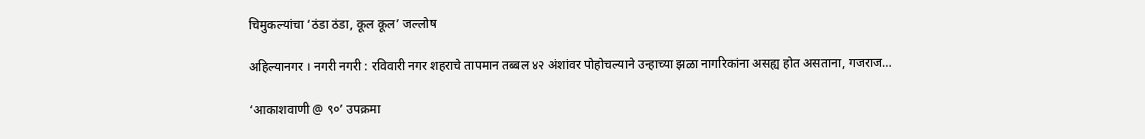चिमुकल्यांचा ‘ठंडा ठंडा, कूल कूल’ जल्लोष

अहिल्यानगर । नगरी नगरी : रविवारी नगर शहराचे तापमान तब्बल ४२ अंशांवर पोहोचल्याने उन्हाच्या झळा नागरिकांना असह्य होत असताना, गजराज…

‘आकाशवाणी @ ९०’ उपक्रमा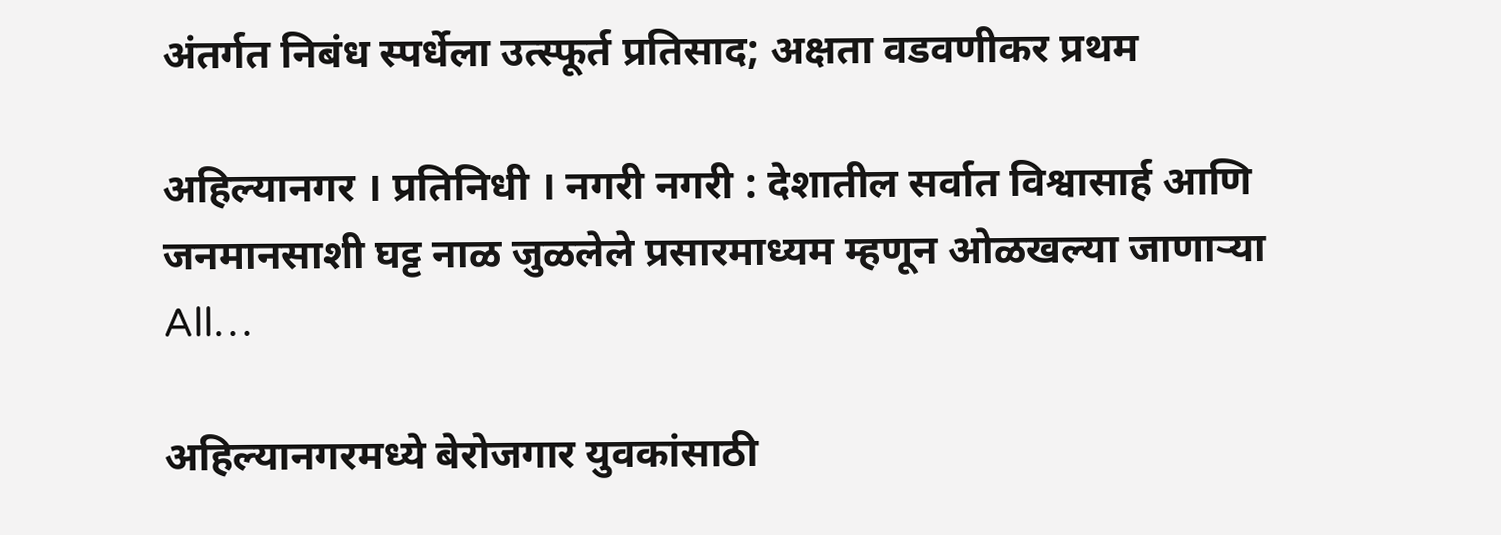अंतर्गत निबंध स्पर्धेला उत्स्फूर्त प्रतिसाद; अक्षता वडवणीकर प्रथम

अहिल्यानगर । प्रतिनिधी । नगरी नगरी : देशातील सर्वात विश्वासार्ह आणि जनमानसाशी घट्ट नाळ जुळलेले प्रसारमाध्यम म्हणून ओळखल्या जाणाऱ्या All…

अहिल्यानगरमध्ये बेरोजगार युवकांसाठी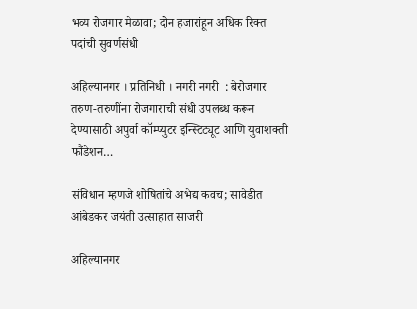भव्य रोजगार मेळावा; दोन हजारांहून अधिक रिक्त पदांची सुवर्णसंधी

अहिल्यानगर । प्रतिनिधी । नगरी नगरी  : बेरोजगार तरुण-तरुणींना रोजगाराची संधी उपलब्ध करून देण्यासाठी अपुर्वा कॉम्प्युटर इन्स्टिट्यूट आणि युवाशक्ती फौंडेशन…

संविधान म्हणजे शोषितांचे अभेद्य कवच; सावेडीत आंबेडकर जयंती उत्साहात साजरी

अहिल्यानगर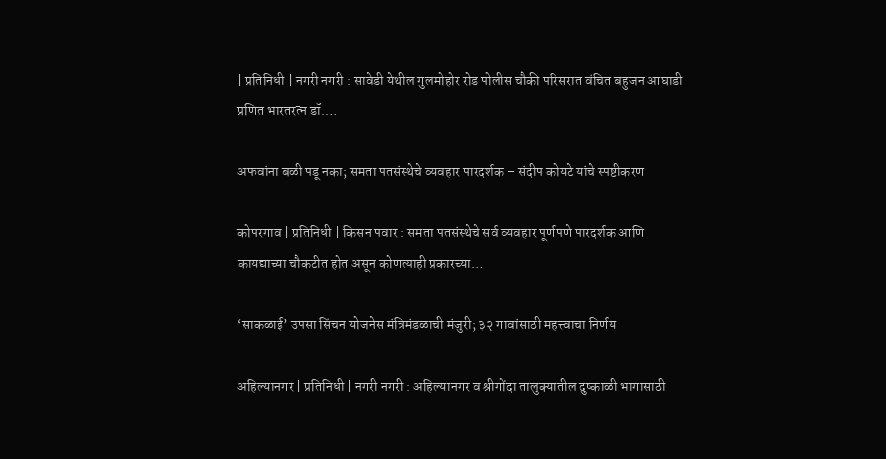| प्रतिनिधी | नगरी नगरी : सावेडी येथील गुलमोहोर रोड पोलीस चौकी परिसरात वंचित बहुजन आघाडी प्रणित भारतरत्न डॉ.…

अफवांना बळी पडू नका; समता पतसंस्थेचे व्यवहार पारदर्शक – संदीप कोयटे यांचे स्पष्टीकरण

कोपरगाव | प्रतिनिधी | किसन पवार : समता पतसंस्थेचे सर्व व्यवहार पूर्णपणे पारदर्शक आणि कायद्याच्या चौकटीत होत असून कोणत्याही प्रकारच्या…

‘साकळाई’ उपसा सिंचन योजनेस मंत्रिमंडळाची मंजुरी; ३२ गावांसाठी महत्त्वाचा निर्णय

अहिल्यानगर | प्रतिनिधी | नगरी नगरी : अहिल्यानगर व श्रीगोंदा तालुक्यातील दुष्काळी भागासाठी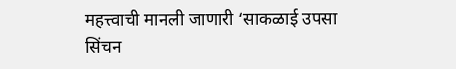महत्त्वाची मानली जाणारी ‘साकळाई उपसा सिंचन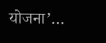योजना’…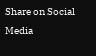Share on Social Media